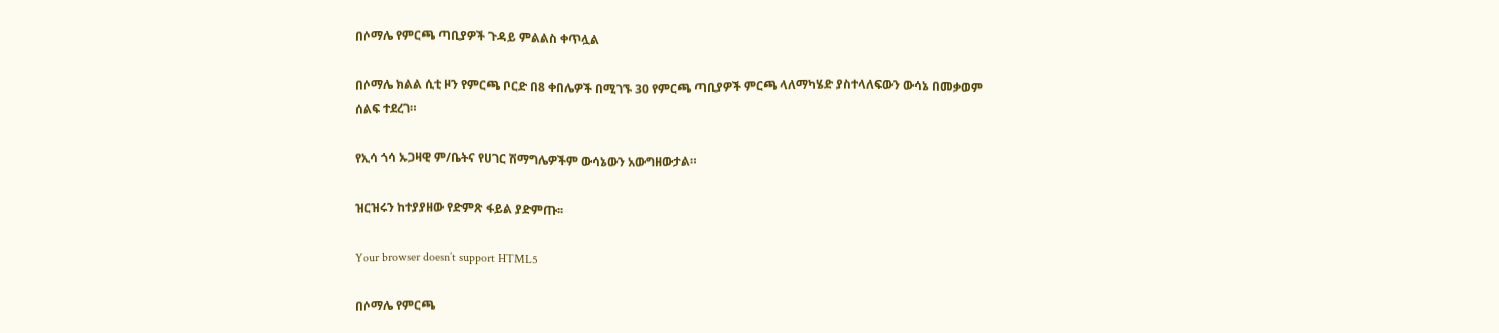በሶማሌ የምርጫ ጣቢያዎች ጉዳይ ምልልስ ቀጥሏል

በሶማሌ ክልል ሲቲ ዞን የምርጫ ቦርድ በ8 ቀበሌዎች በሚገኙ 30 የምርጫ ጣቢያዎች ምርጫ ላለማካሄድ ያስተላለፍውን ውሳኔ በመቃወም ሰልፍ ተደረገ።

የኢሳ ጎሳ ኡጋዛዊ ም/ቤትና የሀገር ሽማግሌዎችም ውሳኔውን አውግዘውታል።

ዝርዝሩን ከተያያዘው የድምጽ ፋይል ያድምጡ፡፡

Your browser doesn’t support HTML5

በሶማሌ የምርጫ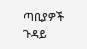ጣቢያዎች ጉዳይ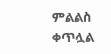ምልልስ ቀጥሏል